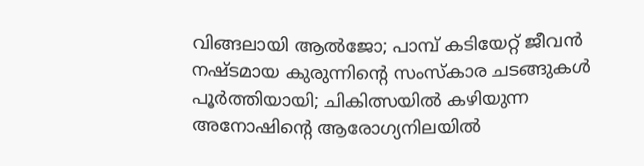വിങ്ങലായി ആൽജോ; പാമ്പ് കടിയേറ്റ് ജീവൻ നഷ്‌ടമായ കുരുന്നിൻ്റെ സംസ്കാര ച‌ടങ്ങുകൾ പൂർത്തിയായി; ചികിത്സയിൽ കഴിയുന്ന അനോഷിന്റെ ആരോഗ്യനിലയിൽ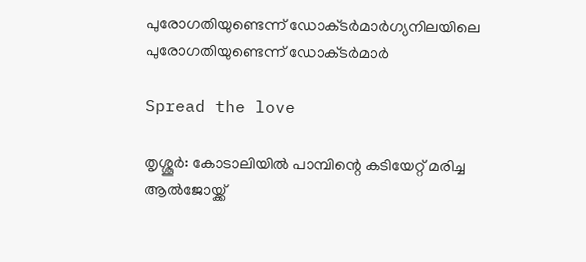പുരോഗതിയുണ്ടെന്ന് ഡോക്‌ടർമാർഗ്യനിലയിലെ പുരോഗതിയുണ്ടെന്ന് ഡോക്‌ടർമാർ

Spread the love

തൃശ്ശൂർ: കോടാലിയിൽ പാമ്പിന്റെ കടിയേറ്റ് മരിച്ച ആൽജോയ്ക്ക്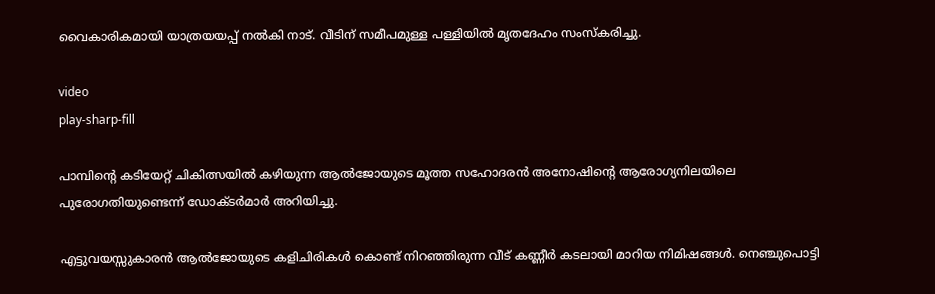വൈകാരികമായി യാത്രയയപ്പ് നൽകി നാട്. വീടിന് സമീപമുള്ള പള്ളിയിൽ മൃതദേഹം സംസ്കരിച്ചു.

video
play-sharp-fill

പാമ്പിന്റെ കടിയേറ്റ് ചികിത്സയിൽ കഴിയുന്ന ആൽജോയുടെ മൂത്ത സഹോദരൻ അനോഷിന്റെ ആരോഗ്യനിലയിലെ പുരോഗതിയുണ്ടെന്ന് ഡോക്‌ടർമാർ അറിയിച്ചു.

എട്ടുവയസ്സുകാരൻ ആൽജോയുടെ കളിചിരികൾ കൊണ്ട് നിറഞ്ഞിരുന്ന വീട് കണ്ണീർ കടലായി മാറിയ നിമിഷങ്ങൾ. നെഞ്ചുപൊട്ടി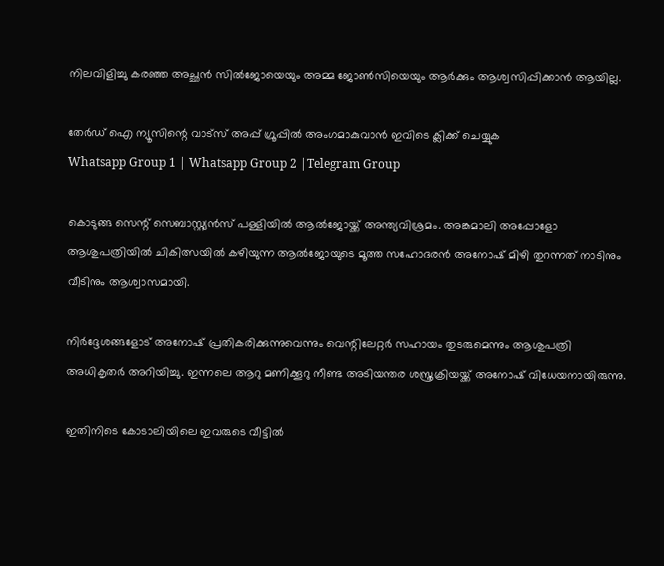നിലവിളിച്ചു കരഞ്ഞ അച്ഛൻ സിൽജോയെയും അമ്മ ജോൺസിയെയും ആർക്കും ആശ്വസിപ്പിക്കാൻ ആയില്ല.

തേർഡ് ഐ ന്യൂസിന്റെ വാട്സ് അപ്പ് ഗ്രൂപ്പിൽ അംഗമാകുവാൻ ഇവിടെ ക്ലിക്ക് ചെയ്യുക
Whatsapp Group 1 | Whatsapp Group 2 |Telegram Group

കൊടുങ്ങ സെന്റ് സെബാസ്റ്റ്യൻസ് പള്ളിയിൽ ആൽജോയ്ക്ക് അന്ത്യവിശ്രമം. അങ്കമാലി അപ്പോളോ ആശുപത്രിയിൽ ചികിത്സയിൽ കഴിയുന്ന ആൽജോയു‌ടെ മൂത്ത സഹോദരൻ അനോഷ് മിഴി തുറന്നത് നാടിനും വീടിനും ആശ്വാസമായി.

നിർദ്ദേശങ്ങളോട് അനോഷ് പ്രതികരിക്കുന്നുവെന്നും വെന്റിലേറ്റർ സഹായം തുടരുമെന്നും ആശുപത്രി അധികൃതർ അറിയിച്ചു. ഇന്നലെ ആറു മണിക്കൂറു നീണ്ട അടിയന്തര ശസ്ത്രക്രിയയ്ക്ക് അനോഷ് വിധേയനായിരുന്നു.

ഇതിനിടെ കോടാലിയിലെ ഇവരുടെ വീട്ടിൽ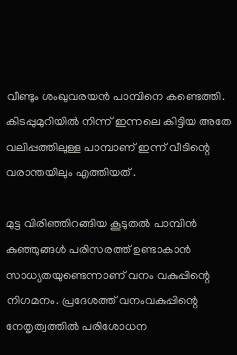വീണ്ടും ശംഖുവരയൻ പാമ്പിനെ കണ്ടെത്തി. കിടപ്പുമുറിയിൽ നിന്ന് ഇന്നലെ കിട്ടിയ അതേ വലിപ്പത്തിലുള്ള പാമ്പാണ് ഇന്ന് വീടിന്റെ വരാന്തയിലും എത്തിയത് .

മുട്ട വിരിഞ്ഞിറങ്ങിയ കൂടുതൽ പാമ്പിൻ കുഞ്ഞുങ്ങൾ പരിസരത്ത് ഉണ്ടാകാൻ സാധ്യതയുണ്ടെന്നാണ് വനം വകുപ്പിന്റെ നിഗമനം. പ്രദേശത്ത് വനംവകുപ്പിന്റെ നേതൃത്വത്തിൽ പരിശോധന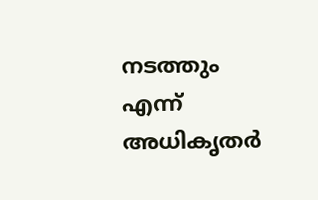നടത്തും എന്ന് അധികൃതർ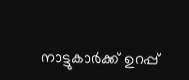നാട്ടുകാർക്ക് ഉറപ്പ്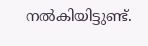നൽകിയിട്ടുണ്ട്.